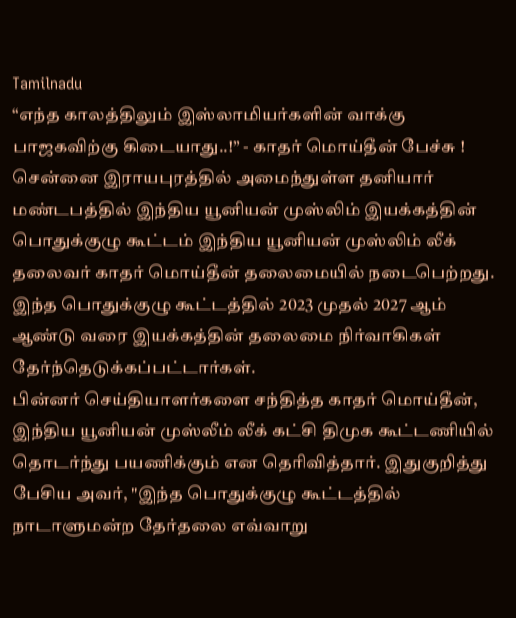Tamilnadu
“எந்த காலத்திலும் இஸ்லாமியர்களின் வாக்கு பாஜகவிற்கு கிடையாது..!” - காதர் மொய்தீன் பேச்சு !
சென்னை இராயபுரத்தில் அமைந்துள்ள தனியார் மண்டபத்தில் இந்திய யூனியன் முஸ்லிம் இயக்கத்தின் பொதுக்குழு கூட்டம் இந்திய யூனியன் முஸ்லிம் லீக் தலைவர் காதர் மொய்தீன் தலைமையில் நடைபெற்றது. இந்த பொதுக்குழு கூட்டத்தில் 2023 முதல் 2027 ஆம் ஆண்டு வரை இயக்கத்தின் தலைமை நிர்வாகிகள் தேர்ந்தெடுக்கப்பட்டார்கள்.
பின்னர் செய்தியாளர்களை சந்தித்த காதர் மொய்தீன், இந்திய யூனியன் முஸ்லீம் லீக் கட்சி திமுக கூட்டணியில் தொடர்ந்து பயணிக்கும் என தெரிவித்தார். இதுகுறித்து பேசிய அவர், "இந்த பொதுக்குழு கூட்டத்தில் நாடாளுமன்ற தேர்தலை எவ்வாறு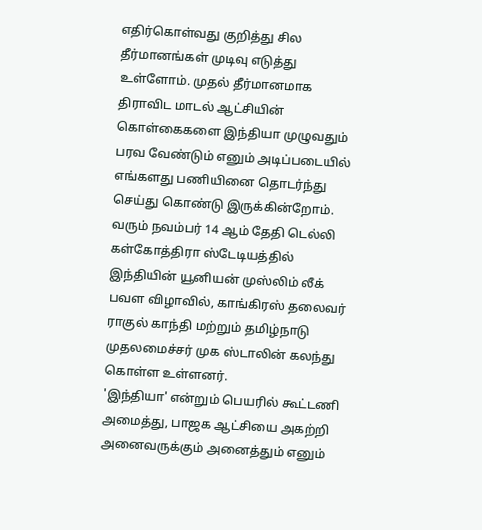எதிர்கொள்வது குறித்து சில தீர்மானங்கள் முடிவு எடுத்து உள்ளோம். முதல் தீர்மானமாக திராவிட மாடல் ஆட்சியின் கொள்கைகளை இந்தியா முழுவதும் பரவ வேண்டும் எனும் அடிப்படையில் எங்களது பணியினை தொடர்ந்து செய்து கொண்டு இருக்கின்றோம்.
வரும் நவம்பர் 14 ஆம் தேதி டெல்லி கள்கோத்திரா ஸ்டேடியத்தில் இந்தியின் யூனியன் முஸ்லிம் லீக் பவள விழாவில், காங்கிரஸ் தலைவர் ராகுல் காந்தி மற்றும் தமிழ்நாடு முதலமைச்சர் முக ஸ்டாலின் கலந்து கொள்ள உள்ளனர்.
'இந்தியா' என்றும் பெயரில் கூட்டணி அமைத்து, பாஜக ஆட்சியை அகற்றி அனைவருக்கும் அனைத்தும் எனும்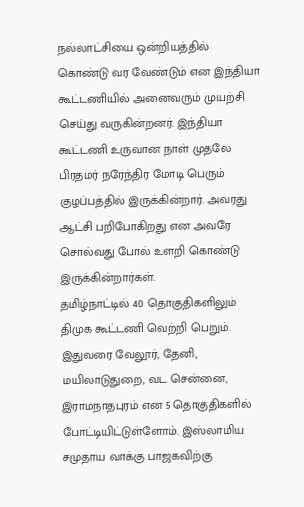நல்லாட்சியை ஒன்றியத்தில் கொண்டு வர வேண்டும் என இந்தியா கூட்டணியில் அனைவரும் முயற்சி செய்து வருகின்றனர். இந்தியா கூட்டணி உருவான நாள் முதலே பிரதமர் நரேந்திர மோடி பெரும் குழப்பத்தில் இருக்கின்றார். அவரது ஆட்சி பறிபோகிறது என அவரே சொல்வது போல் உளறி கொண்டு இருக்கின்றார்கள்.
தமிழ்நாட்டில் 40 தொகுதிகளிலும் திமுக கூட்டணி வெற்றி பெறும். இதுவரை வேலூர், தேனி, மயிலாடுதுறை, வட சென்னை, இராமநாதபுரம் என 5 தொகுதிகளில் போட்டியிட்டுள்ளோம். இஸ்லாமிய சமுதாய வாக்கு பாஜகவிற்கு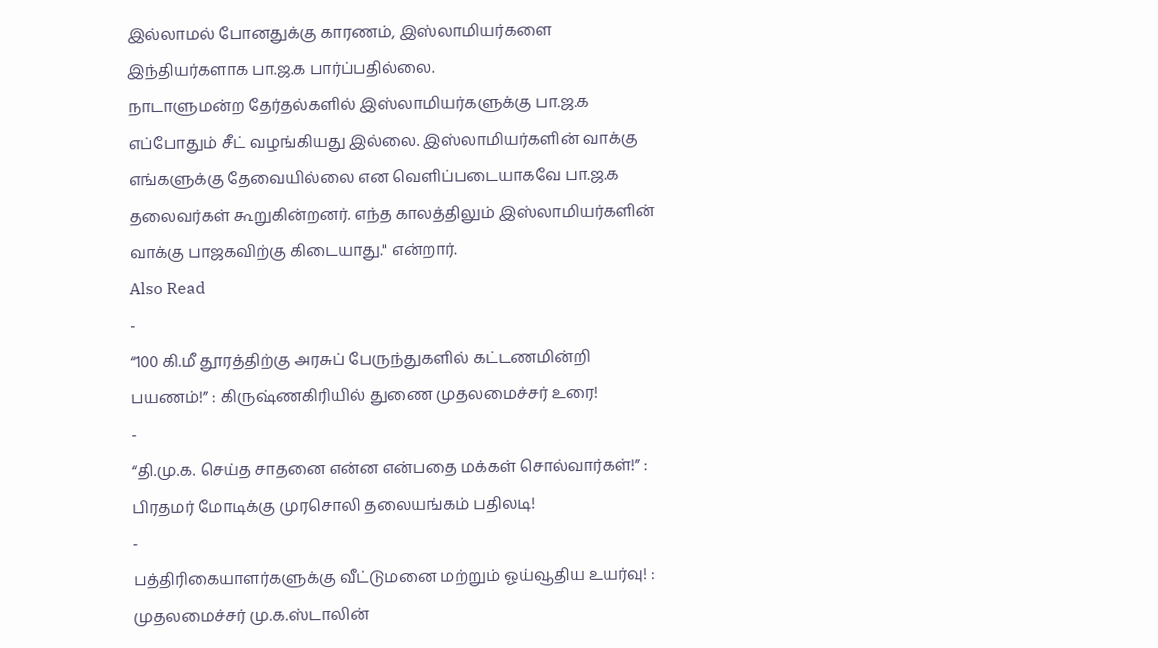இல்லாமல் போனதுக்கு காரணம், இஸ்லாமியர்களை இந்தியர்களாக பா.ஜ.க பார்ப்பதில்லை.
நாடாளுமன்ற தேர்தல்களில் இஸ்லாமியர்களுக்கு பா.ஜ.க எப்போதும் சீட் வழங்கியது இல்லை. இஸ்லாமியர்களின் வாக்கு எங்களுக்கு தேவையில்லை என வெளிப்படையாகவே பா.ஜ.க தலைவர்கள் கூறுகின்றனர். எந்த காலத்திலும் இஸ்லாமியர்களின் வாக்கு பாஜகவிற்கு கிடையாது." என்றார்.
Also Read
-
“100 கி.மீ தூரத்திற்கு அரசுப் பேருந்துகளில் கட்டணமின்றி பயணம்!” : கிருஷ்ணகிரியில் துணை முதலமைச்சர் உரை!
-
“தி.மு.க. செய்த சாதனை என்ன என்பதை மக்கள் சொல்வார்கள்!” : பிரதமர் மோடிக்கு முரசொலி தலையங்கம் பதிலடி!
-
பத்திரிகையாளர்களுக்கு வீட்டுமனை மற்றும் ஓய்வூதிய உயர்வு! : முதலமைச்சர் மு.க.ஸ்டாலின்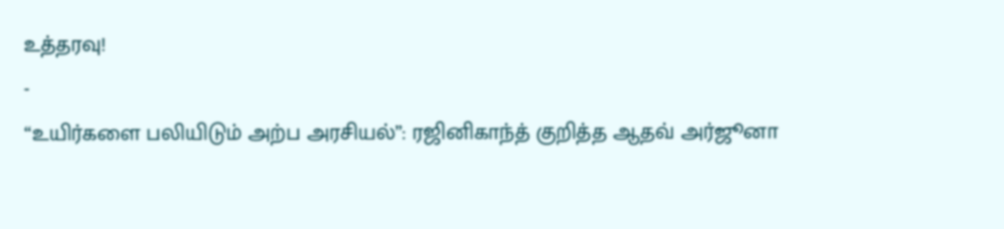உத்தரவு!
-
“உயிர்களை பலியிடும் அற்ப அரசியல்”: ரஜினிகாந்த் குறித்த ஆதவ் அர்ஜூனா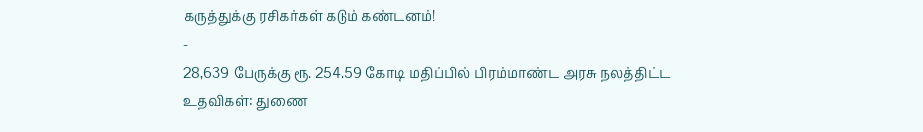கருத்துக்கு ரசிகர்கள் கடும் கண்டனம்!
-
28,639 பேருக்கு ரூ. 254.59 கோடி மதிப்பில் பிரம்மாண்ட அரசு நலத்திட்ட உதவிகள்: துணை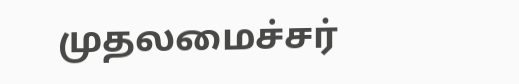முதலமைச்சர்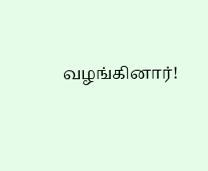வழங்கினார்!